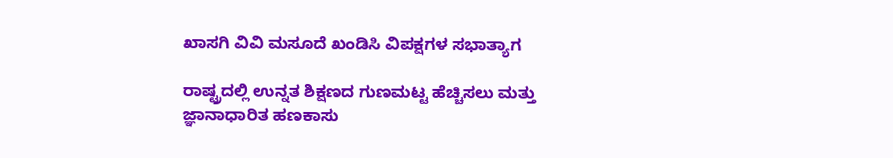ಖಾಸಗಿ ವಿವಿ ಮಸೂದೆ ಖಂಡಿಸಿ ವಿಪಕ್ಷಗಳ ಸಭಾತ್ಯಾಗ

ರಾಷ್ಟ್ರದಲ್ಲಿ ಉನ್ನತ ಶಿಕ್ಷಣದ ಗುಣಮಟ್ಟ ಹೆಚ್ಚಿಸಲು ಮತ್ತು ಜ್ಞಾನಾಧಾರಿತ ಹಣಕಾಸು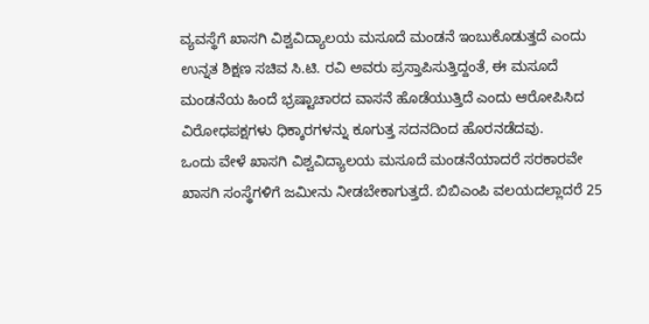ವ್ಯವಸ್ಥೆಗೆ ಖಾಸಗಿ ವಿಶ್ವವಿದ್ಯಾಲಯ ಮಸೂದೆ ಮಂಡನೆ ಇಂಬುಕೊಡುತ್ತದೆ ಎಂದು ಉನ್ನತ ಶಿಕ್ಷಣ ಸಚಿವ ಸಿ.ಟಿ. ರವಿ ಅವರು ಪ್ರಸ್ತಾಪಿಸುತ್ತಿದ್ದಂತೆ, ಈ ಮಸೂದೆ ಮಂಡನೆಯ ಹಿಂದೆ ಭ್ರಷ್ಟಾಚಾರದ ವಾಸನೆ ಹೊಡೆಯುತ್ತಿದೆ ಎಂದು ಆರೋಪಿಸಿದ ವಿರೋಧಪಕ್ಷಗಳು ಧಿಕ್ಕಾರಗಳನ್ನು ಕೂಗುತ್ತ ಸದನದಿಂದ ಹೊರನಡೆದವು.
ಒಂದು ವೇಳೆ ಖಾಸಗಿ ವಿಶ್ವವಿದ್ಯಾಲಯ ಮಸೂದೆ ಮಂಡನೆಯಾದರೆ ಸರಕಾರವೇ ಖಾಸಗಿ ಸಂಸ್ಥೆಗಳಿಗೆ ಜಮೀನು ನೀಡಬೇಕಾಗುತ್ತದೆ. ಬಿಬಿಎಂಪಿ ವಲಯದಲ್ಲಾದರೆ 25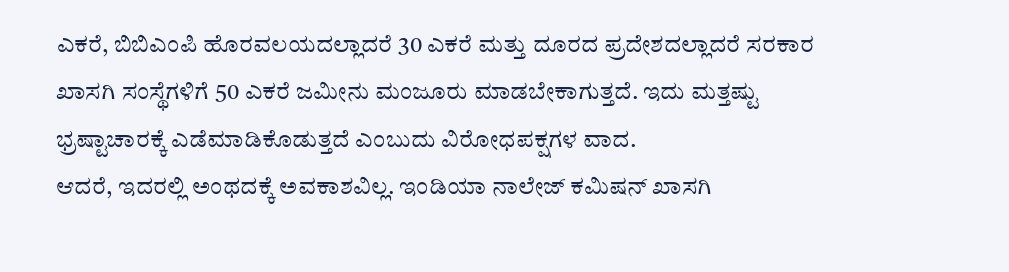ಎಕರೆ, ಬಿಬಿಎಂಪಿ ಹೊರವಲಯದಲ್ಲಾದರೆ 30 ಎಕರೆ ಮತ್ತು ದೂರದ ಪ್ರದೇಶದಲ್ಲಾದರೆ ಸರಕಾರ ಖಾಸಗಿ ಸಂಸ್ಥೆಗಳಿಗೆ 50 ಎಕರೆ ಜಮೀನು ಮಂಜೂರು ಮಾಡಬೇಕಾಗುತ್ತದೆ. ಇದು ಮತ್ತಷ್ಟು ಭ್ರಷ್ಟಾಚಾರಕ್ಕೆ ಎಡೆಮಾಡಿಕೊಡುತ್ತದೆ ಎಂಬುದು ವಿರೋಧಪಕ್ಷಗಳ ವಾದ.
ಆದರೆ, ಇದರಲ್ಲಿ ಅಂಥದಕ್ಕೆ ಅವಕಾಶವಿಲ್ಲ. ಇಂಡಿಯಾ ನಾಲೇಜ್ ಕಮಿಷನ್ ಖಾಸಗಿ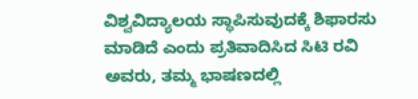ವಿಶ್ವವಿದ್ಯಾಲಯ ಸ್ಥಾಪಿಸುವುದಕ್ಕೆ ಶಿಫಾರಸು ಮಾಡಿದೆ ಎಂದು ಪ್ರತಿವಾದಿಸಿದ ಸಿಟಿ ರವಿ ಅವರು, ತಮ್ಮ ಭಾಷಣದಲ್ಲಿ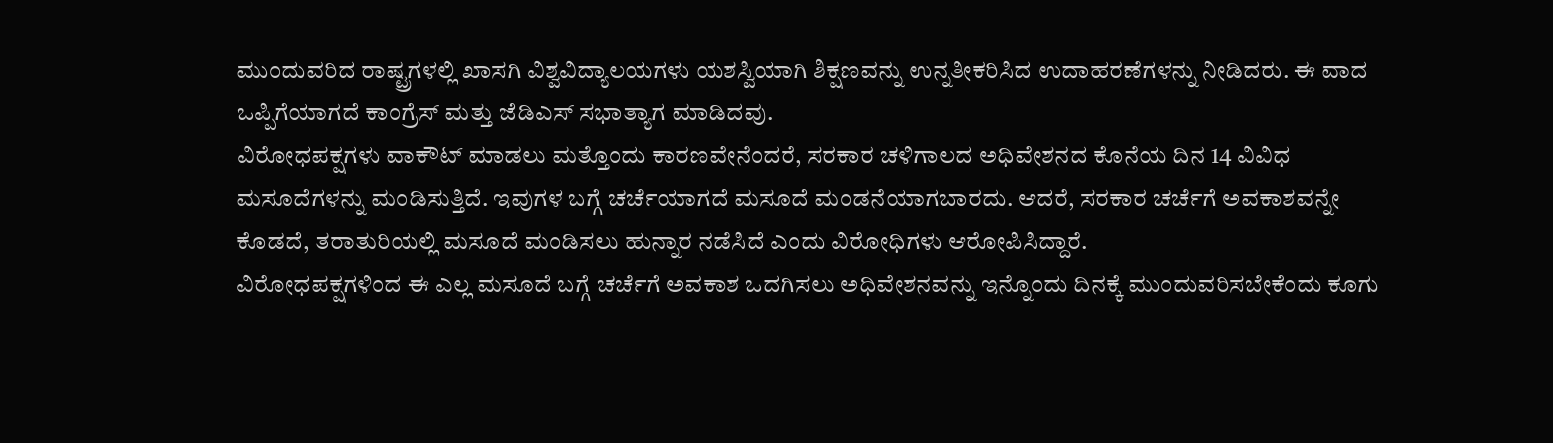ಮುಂದುವರಿದ ರಾಷ್ಟ್ರಗಳಲ್ಲಿ ಖಾಸಗಿ ವಿಶ್ವವಿದ್ಯಾಲಯಗಳು ಯಶಸ್ವಿಯಾಗಿ ಶಿಕ್ಷಣವನ್ನು ಉನ್ನತೀಕರಿಸಿದ ಉದಾಹರಣೆಗಳನ್ನು ನೀಡಿದರು. ಈ ವಾದ ಒಪ್ಪಿಗೆಯಾಗದೆ ಕಾಂಗ್ರೆಸ್ ಮತ್ತು ಜೆಡಿಎಸ್ ಸಭಾತ್ಯಾಗ ಮಾಡಿದವು.
ವಿರೋಧಪಕ್ಷಗಳು ವಾಕೌಟ್ ಮಾಡಲು ಮತ್ತೊಂದು ಕಾರಣವೇನೆಂದರೆ, ಸರಕಾರ ಚಳಿಗಾಲದ ಅಧಿವೇಶನದ ಕೊನೆಯ ದಿನ 14 ವಿವಿಧ ಮಸೂದೆಗಳನ್ನು ಮಂಡಿಸುತ್ತಿದೆ. ಇವುಗಳ ಬಗ್ಗೆ ಚರ್ಚೆಯಾಗದೆ ಮಸೂದೆ ಮಂಡನೆಯಾಗಬಾರದು. ಆದರೆ, ಸರಕಾರ ಚರ್ಚೆಗೆ ಅವಕಾಶವನ್ನೇ ಕೊಡದೆ, ತರಾತುರಿಯಲ್ಲಿ ಮಸೂದೆ ಮಂಡಿಸಲು ಹುನ್ನಾರ ನಡೆಸಿದೆ ಎಂದು ವಿರೋಧಿಗಳು ಆರೋಪಿಸಿದ್ದಾರೆ.
ವಿರೋಧಪಕ್ಷಗಳಿಂದ ಈ ಎಲ್ಲ ಮಸೂದೆ ಬಗ್ಗೆ ಚರ್ಚೆಗೆ ಅವಕಾಶ ಒದಗಿಸಲು ಅಧಿವೇಶನವನ್ನು ಇನ್ನೊಂದು ದಿನಕ್ಕೆ ಮುಂದುವರಿಸಬೇಕೆಂದು ಕೂಗು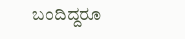ಬಂದಿದ್ದರೂ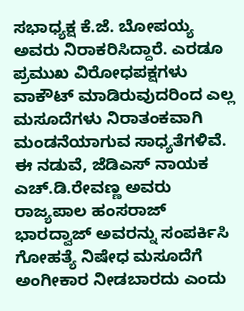ಸಭಾಧ್ಯಕ್ಷ ಕೆ.ಜೆ. ಬೋಪಯ್ಯ ಅವರು ನಿರಾಕರಿಸಿದ್ದಾರೆ. ಎರಡೂ ಪ್ರಮುಖ ವಿರೋಧಪಕ್ಷಗಳು ವಾಕೌಟ್ ಮಾಡಿರುವುದರಿಂದ ಎಲ್ಲ ಮಸೂದೆಗಳು ನಿರಾತಂಕವಾಗಿ ಮಂಡನೆಯಾಗುವ ಸಾಧ್ಯತೆಗಳಿವೆ. ಈ ನಡುವೆ, ಜೆಡಿಎಸ್ ನಾಯಕ ಎಚ್.ಡಿ.ರೇವಣ್ಣ ಅವರು ರಾಜ್ಯಪಾಲ ಹಂಸರಾಜ್ ಭಾರದ್ವಾಜ್ ಅವರನ್ನು ಸಂಪರ್ಕಿಸಿ ಗೋಹತ್ಯೆ ನಿಷೇಧ ಮಸೂದೆಗೆ ಅಂಗೀಕಾರ ನೀಡಬಾರದು ಎಂದು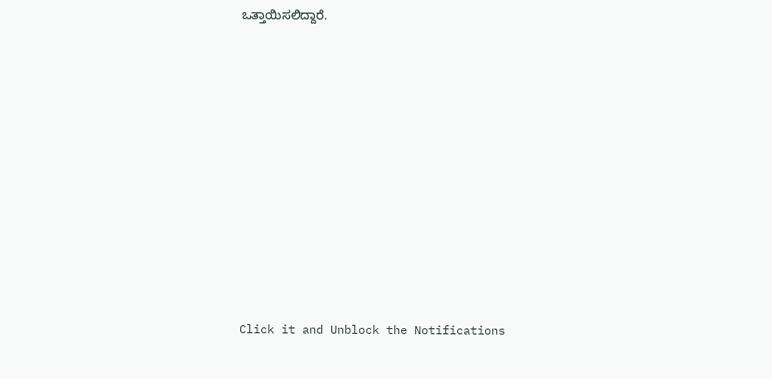ಒತ್ತಾಯಿಸಲಿದ್ದಾರೆ.












Click it and Unblock the Notifications